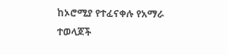ከኦሮሚያ የተፈናቀሉ የአማራ ተወላጆች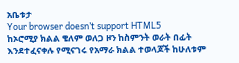አቤቱታ
Your browser doesn’t support HTML5
ከኦሮሚያ ክልል ቄለም ወለጋ ዞን ከስምንት ወራት በፊት እንደተፈናቀሉ የሚናገሩ የአማራ ክልል ተወላጆች ከሁለቱም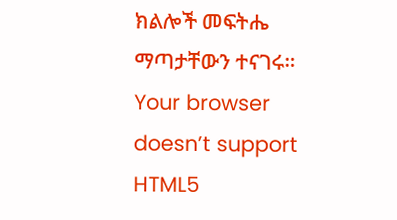ክልሎች መፍትሔ ማጣታቸውን ተናገሩ።
Your browser doesn’t support HTML5